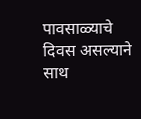पावसाळ्याचे दिवस असल्याने साथ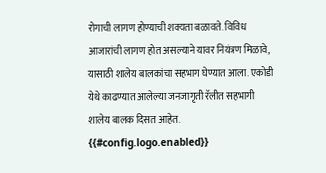रोगाची लागण होण्याची शक्यता बळावते. विविध आजारांची लागण होत असल्याने यावर नियंत्रण मिळावे, यासाठी शालेय बालकांचा सहभाग घेण्यात आला. एकोडी येथे काढण्यात आलेल्या जनजागृती रॅलीत सहभागी शालेय बालक दिसत आहेत.
{{#config.logo.enabled}}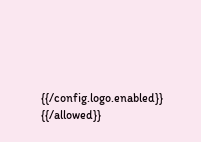{{/config.logo.enabled}}
{{/allowed}}